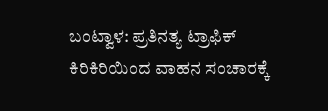ಬಂಟ್ವಾಳ: ಪ್ರತಿನತ್ಯ ಟ್ರಾಫಿಕ್ ಕಿರಿಕಿರಿಯಿಂದ ವಾಹನ ಸಂಚಾರಕ್ಕೆ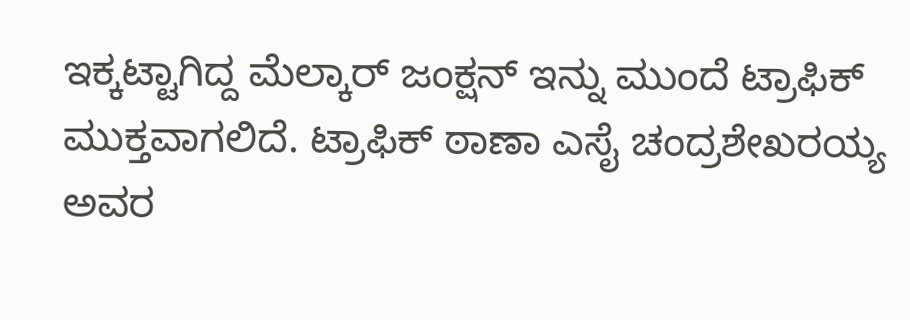ಇಕ್ಕಟ್ಟಾಗಿದ್ದ ಮೆಲ್ಕಾರ್ ಜಂಕ್ಷನ್ ಇನ್ನು ಮುಂದೆ ಟ್ರಾಫಿಕ್ ಮುಕ್ತವಾಗಲಿದೆ. ಟ್ರಾಫಿಕ್ ಠಾಣಾ ಎಸೈ ಚಂದ್ರಶೇಖರಯ್ಯ ಅವರ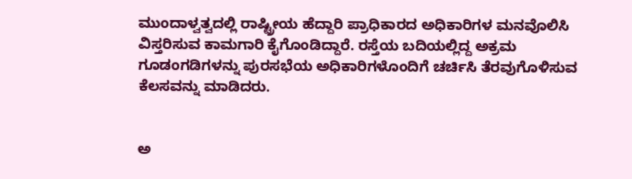ಮುಂದಾಳ್ವತ್ವದಲ್ಲಿ ರಾಷ್ಟ್ರೀಯ ಹೆದ್ದಾರಿ ಪ್ರಾಧಿಕಾರದ ಅಧಿಕಾರಿಗಳ ಮನವೊಲಿಸಿ ವಿಸ್ತರಿಸುವ ಕಾಮಗಾರಿ ಕೈಗೊಂಡಿದ್ದಾರೆ. ರಸ್ತೆಯ ಬದಿಯಲ್ಲಿದ್ದ ಅಕ್ರಮ ಗೂಡಂಗಡಿಗಳನ್ನು ಪುರಸಭೆಯ ಅಧಿಕಾರಿಗಳೊಂದಿಗೆ ಚರ್ಚಿಸಿ ತೆರವುಗೊಳಿಸುವ ಕೆಲಸವನ್ನು ಮಾಡಿದರು.


ಅ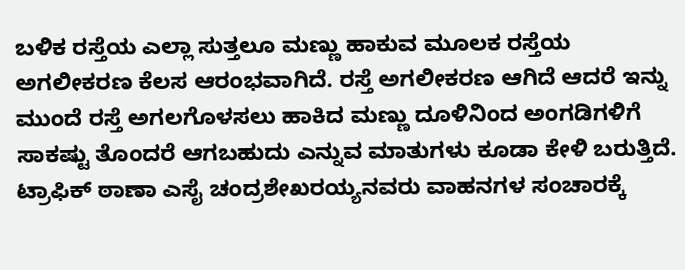ಬಳಿಕ ರಸ್ತೆಯ ಎಲ್ಲಾ ಸುತ್ತಲೂ ಮಣ್ಣು ಹಾಕುವ ಮೂಲಕ ರಸ್ತೆಯ ಅಗಲೀಕರಣ ಕೆಲಸ ಆರಂಭವಾಗಿದೆ. ರಸ್ತೆ ಅಗಲೀಕರಣ ಆಗಿದೆ ಆದರೆ ಇನ್ನು ಮುಂದೆ ರಸ್ತೆ ಅಗಲಗೊಳಸಲು ಹಾಕಿದ ಮಣ್ಣು ದೂಳಿನಿಂದ ಅಂಗಡಿಗಳಿಗೆ ಸಾಕಷ್ಟು ತೊಂದರೆ ಆಗಬಹುದು ಎನ್ನುವ ಮಾತುಗಳು ಕೂಡಾ ಕೇಳಿ ಬರುತ್ತಿದೆ.
ಟ್ರಾಫಿಕ್ ಠಾಣಾ ಎಸೈ ಚಂದ್ರಶೇಖರಯ್ಯನವರು ವಾಹನಗಳ ಸಂಚಾರಕ್ಕೆ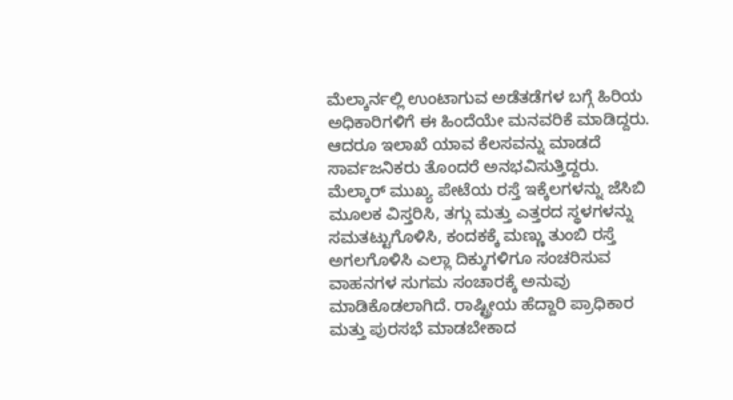ಮೆಲ್ಕಾರ್ನಲ್ಲಿ ಉಂಟಾಗುವ ಅಡೆತಡೆಗಳ ಬಗ್ಗೆ ಹಿರಿಯ ಅಧಿಕಾರಿಗಳಿಗೆ ಈ ಹಿಂದೆಯೇ ಮನವರಿಕೆ ಮಾಡಿದ್ದರು.
ಆದರೂ ಇಲಾಖೆ ಯಾವ ಕೆಲಸವನ್ನು ಮಾಡದೆ ಸಾರ್ವಜನಿಕರು ತೊಂದರೆ ಅನಭವಿಸುತ್ತಿದ್ದರು. ಮೆಲ್ಕಾರ್ ಮುಖ್ಯ ಪೇಟೆಯ ರಸ್ತೆ ಇಕ್ಕೆಲಗಳನ್ನು ಜೆಸಿಬಿ ಮೂಲಕ ವಿಸ್ತರಿಸಿ, ತಗ್ಗು ಮತ್ತು ಎತ್ತರದ ಸ್ಥಳಗಳನ್ನು ಸಮತಟ್ಟುಗೊಳಿಸಿ, ಕಂದಕಕ್ಕೆ ಮಣ್ಣು ತುಂಬಿ ರಸ್ತೆ ಅಗಲಗೊಳಿಸಿ ಎಲ್ಲಾ ದಿಕ್ಕುಗಳಿಗೂ ಸಂಚರಿಸುವ ವಾಹನಗಳ ಸುಗಮ ಸಂಚಾರಕ್ಕೆ ಅನುವು ಮಾಡಿಕೊಡಲಾಗಿದೆ. ರಾಷ್ಟ್ರೀಯ ಹೆದ್ದಾರಿ ಪ್ರಾಧಿಕಾರ ಮತ್ತು ಪುರಸಭೆ ಮಾಡಬೇಕಾದ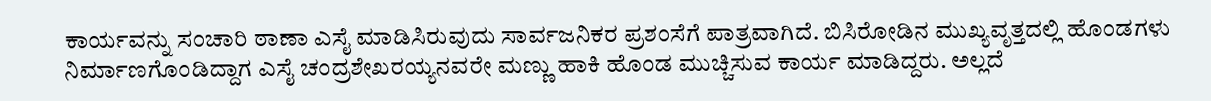ಕಾರ್ಯವನ್ನು ಸಂಚಾರಿ ಠಾಣಾ ಎಸೈ ಮಾಡಿಸಿರುವುದು ಸಾರ್ವಜನಿಕರ ಪ್ರಶಂಸೆಗೆ ಪಾತ್ರವಾಗಿದೆ. ಬಿಸಿರೋಡಿನ ಮುಖ್ಯವೃತ್ತದಲ್ಲಿ ಹೊಂಡಗಳು ನಿರ್ಮಾಣಗೊಂಡಿದ್ದಾಗ ಎಸೈ ಚಂದ್ರಶೇಖರಯ್ಯನವರೇ ಮಣ್ಣು ಹಾಕಿ ಹೊಂಡ ಮುಚ್ಚಿಸುವ ಕಾರ್ಯ ಮಾಡಿದ್ದರು. ಅಲ್ಲದೆ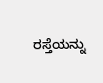ರಸ್ತೆಯನ್ನು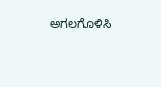ಅಗಲಗೊಳಿಸಿ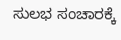ಸುಲಭ ಸಂಚಾರಕ್ಕೆ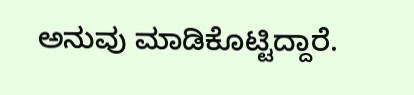ಅನುವು ಮಾಡಿಕೊಟ್ಟಿದ್ದಾರೆ.